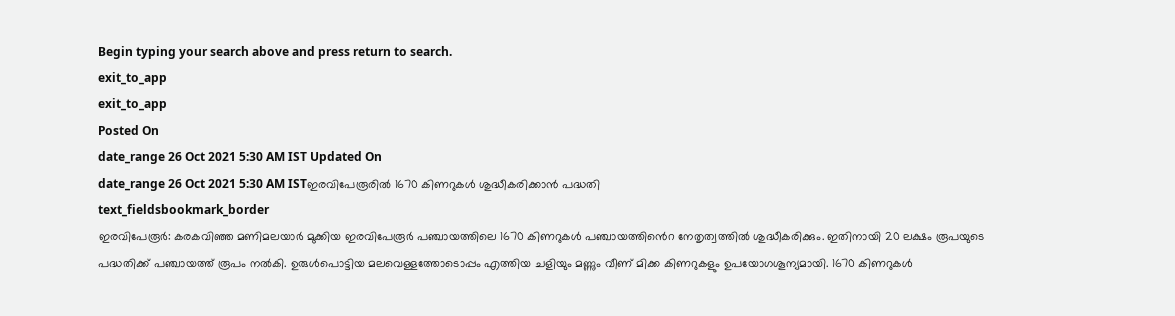Begin typing your search above and press return to search.
exit_to_app
exit_to_app
Posted On
date_range 26 Oct 2021 5:30 AM IST Updated On
date_range 26 Oct 2021 5:30 AM ISTഇരവിപേരൂരിൽ 1670 കിണറുകൾ ശുദ്ധീകരിക്കാൻ പദ്ധതി
text_fieldsbookmark_border
ഇരവിപേരൂർ: കരകവിഞ്ഞ മണിമലയാർ മുക്കിയ ഇരവിപേരൂർ പഞ്ചായത്തിലെ 1670 കിണറുകൾ പഞ്ചായത്തിൻെറ നേതൃത്വത്തിൽ ശുദ്ധീകരിക്കും. ഇതിനായി 20 ലക്ഷം രൂപയുടെ പദ്ധതിക്ക് പഞ്ചായത്ത് രൂപം നൽകി. ഉരുൾപൊട്ടിയ മലവെള്ളത്തോടൊപ്പം എത്തിയ ചളിയും മണ്ണും വീണ് മിക്ക കിണറുകളും ഉപയോഗശൂന്യമായി. 1670 കിണറുകൾ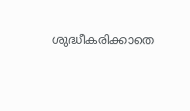ശുദ്ധീകരിക്കാതെ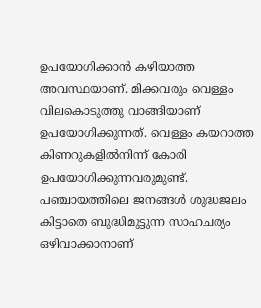ഉപയോഗിക്കാൻ കഴിയാത്ത അവസ്ഥയാണ്. മിക്കവരും വെള്ളം വിലകൊടുത്തു വാങ്ങിയാണ് ഉപയോഗിക്കുന്നത്. വെള്ളം കയറാത്ത കിണറുകളിൽനിന്ന് കോരി ഉപയോഗിക്കുന്നവരുമുണ്ട്. പഞ്ചായത്തിലെ ജനങ്ങൾ ശുദ്ധജലം കിട്ടാതെ ബുദ്ധിമുട്ടുന്ന സാഹചര്യം ഒഴിവാക്കാനാണ്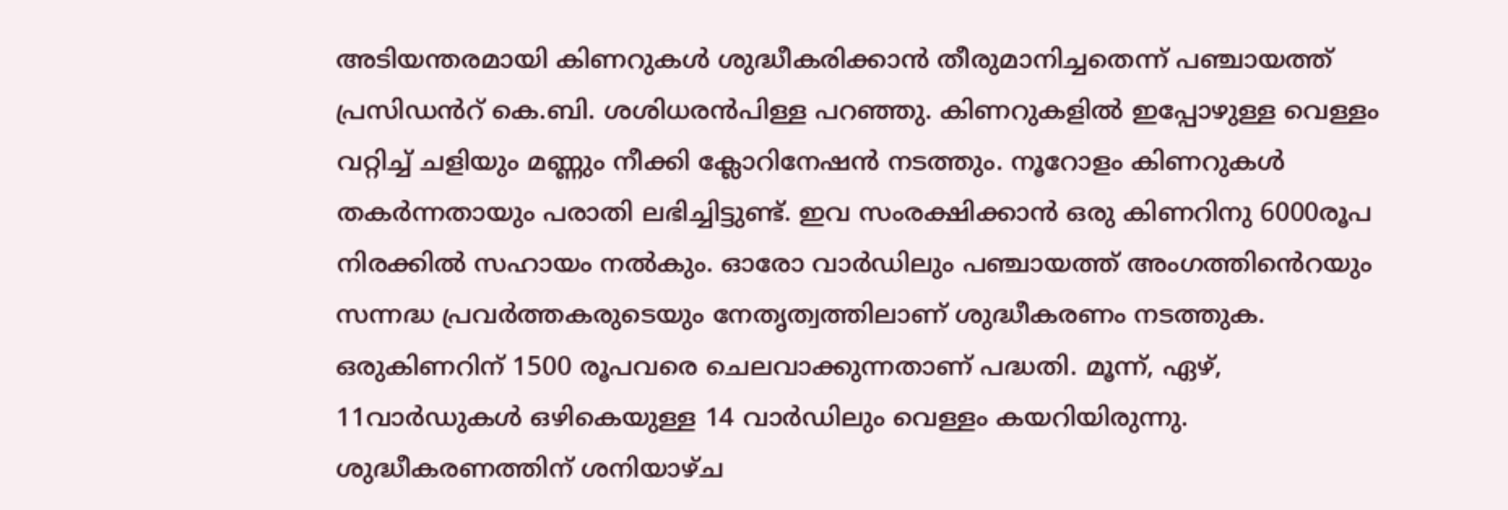അടിയന്തരമായി കിണറുകൾ ശുദ്ധീകരിക്കാൻ തീരുമാനിച്ചതെന്ന് പഞ്ചായത്ത് പ്രസിഡൻറ് കെ.ബി. ശശിധരൻപിള്ള പറഞ്ഞു. കിണറുകളിൽ ഇപ്പോഴുള്ള വെള്ളം വറ്റിച്ച് ചളിയും മണ്ണും നീക്കി ക്ലോറിനേഷൻ നടത്തും. നൂറോളം കിണറുകൾ തകർന്നതായും പരാതി ലഭിച്ചിട്ടുണ്ട്. ഇവ സംരക്ഷിക്കാൻ ഒരു കിണറിനു 6000രൂപ നിരക്കിൽ സഹായം നൽകും. ഓരോ വാർഡിലും പഞ്ചായത്ത് അംഗത്തിൻെറയും സന്നദ്ധ പ്രവർത്തകരുടെയും നേതൃത്വത്തിലാണ് ശുദ്ധീകരണം നടത്തുക. ഒരുകിണറിന് 1500 രൂപവരെ ചെലവാക്കുന്നതാണ് പദ്ധതി. മൂന്ന്, ഏഴ്, 11വാർഡുകൾ ഒഴികെയുള്ള 14 വാർഡിലും വെള്ളം കയറിയിരുന്നു. ശുദ്ധീകരണത്തിന് ശനിയാഴ്ച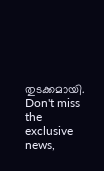തുടക്കമായി.
Don't miss the exclusive news,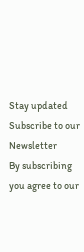Stay updated
Subscribe to our Newsletter
By subscribing you agree to our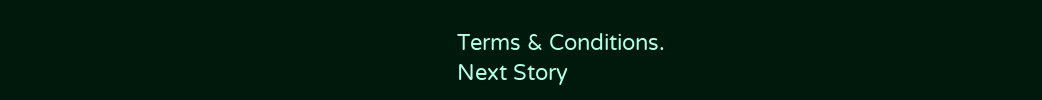Terms & Conditions.
Next Story